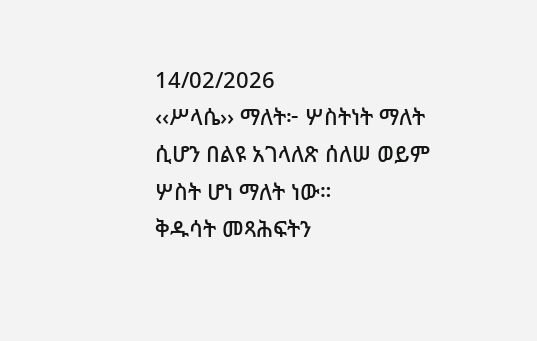14/02/2026
‹‹ሥላሴ›› ማለት፦ ሦስትነት ማለት ሲሆን በልዩ አገላለጽ ሰለሠ ወይም ሦስት ሆነ ማለት ነው።
ቅዱሳት መጻሕፍትን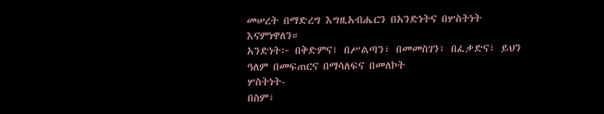መሠረት በማድረግ እግዚአብሔርን በአንድነትና በሦስትነት እናምነዋለን።
አንድነት፦ በቅድምና፣ በሥልጣን፣ በመመስገን፣ በፈቃድና፣ ይህን ዓለም በመፍጠርና በማሳለፍና በመለኮት
ሦስትነት-
በስም፣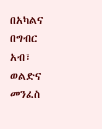በአካልና በግብር አብ፣ ወልድና መንፈስ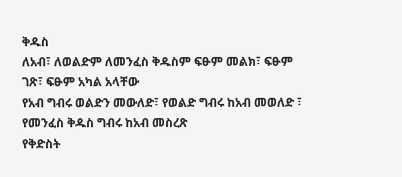ቅዱስ
ለአብ፣ ለወልድም ለመንፈስ ቅዱስም ፍፁም መልክ፣ ፍፁም ገጽ፣ ፍፁም አካል አላቸው
የአብ ግብሩ ወልድን መውለድ፣ የወልድ ግብሩ ከአብ መወለድ ፣ የመንፈስ ቅዱስ ግብሩ ከአብ መስረጽ
የቅድስት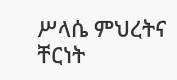ሥላሴ ምህረትና ቸርነት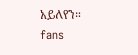አይለየን።
fans